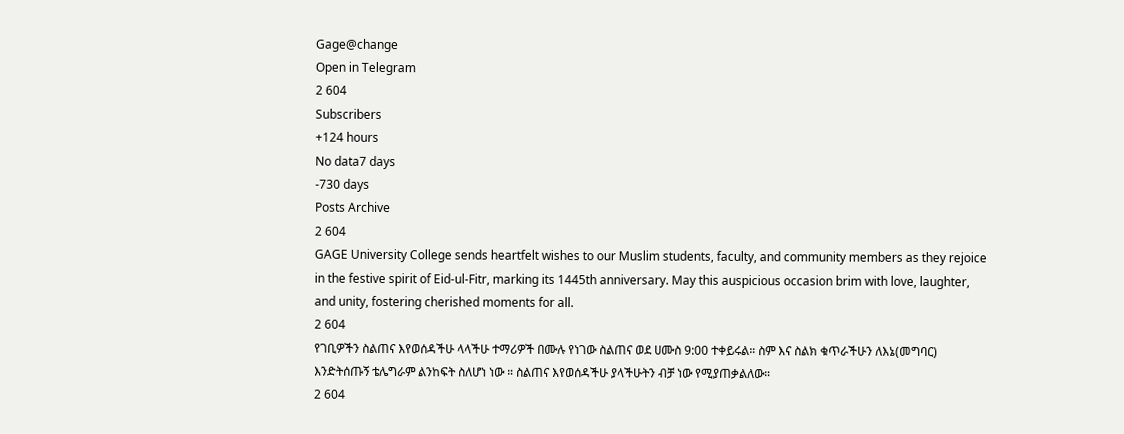Gage@change
Open in Telegram
2 604
Subscribers
+124 hours
No data7 days
-730 days
Posts Archive
2 604
GAGE University College sends heartfelt wishes to our Muslim students, faculty, and community members as they rejoice in the festive spirit of Eid-ul-Fitr, marking its 1445th anniversary. May this auspicious occasion brim with love, laughter, and unity, fostering cherished moments for all.
2 604
የገቢዎችን ስልጠና እየወሰዳችሁ ላላችሁ ተማሪዎች በሙሉ የነገው ስልጠና ወደ ሀሙስ 9:00 ተቀይሩል። ስም እና ስልክ ቁጥራችሁን ለእኔ(መግባር) እንድትሰጡኝ ቴሌግራም ልንከፍት ስለሆነ ነው ። ስልጠና እየወሰዳችሁ ያላችሁትን ብቻ ነው የሚያጠቃልለው።
2 604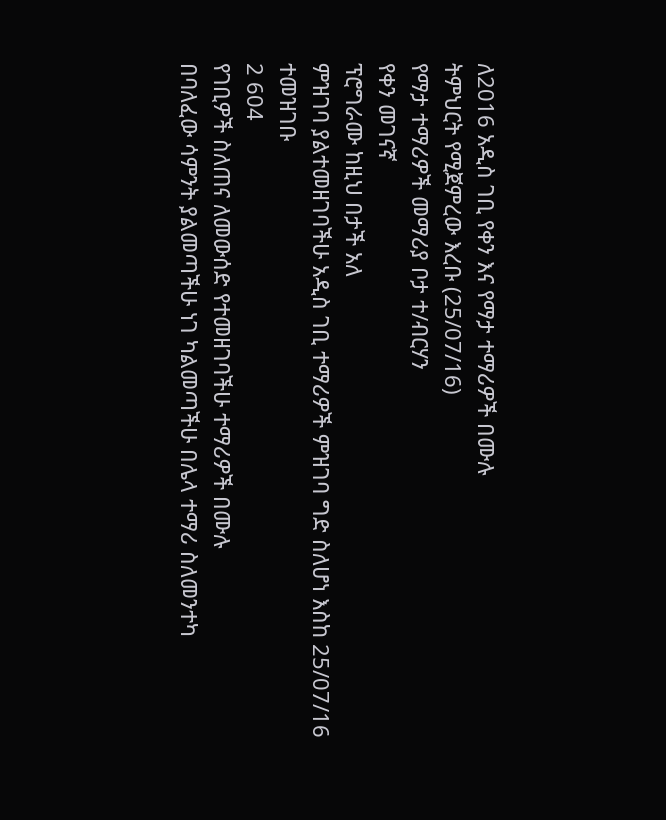ለ2016 አዲስ ገቢ የቀን እና የማታ ተማሪዎች በሙሉ
ትምህርት የሚጀምረው እረቡ (25/07/16)
የማታ ተማሪዎች መማሪያ ቦታ ተ/ብርሃን
የቀን መገናኛ
ፕሮግራሙ ከዚህ በታች አለ
ምዝገባ ያልተመዘገባችሁ አዲስ ገቢ ተማሪዎች ምዝገባ ግድ ስለሆነ እስከ 25/07/16 ተመዝገቡ
2 604
የገቢዎች ስለጠና ለመውሰድ የተመዘገባችሁ ተማሪዎች በሙሉ
በባለፈው ሳምንት ያልመጣችሁ ነገ ካልመጣችሁ በሌላ ተማሪ ስለመንተካ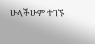ሁላችሁም ተገኙ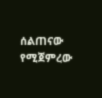ሰልጠናው የሚጀምረው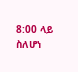8:00 ላይ ስለሆነ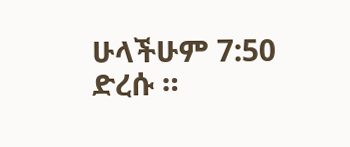ሁላችሁም 7:50 ድረሱ ።